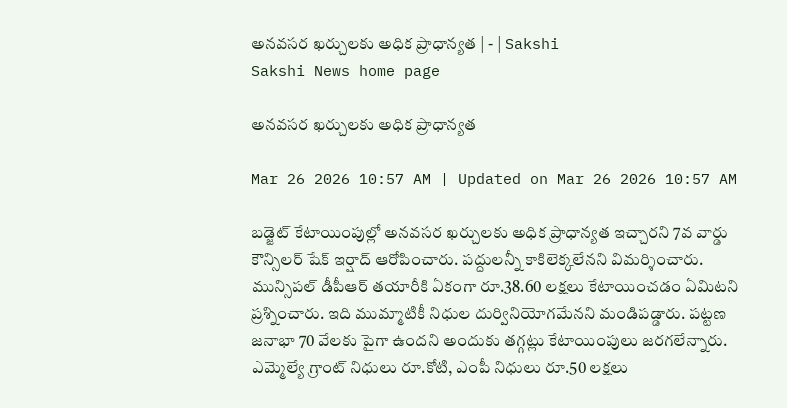అనవసర ఖర్చులకు అధిక ప్రాధాన్యత | - | Sakshi
Sakshi News home page

అనవసర ఖర్చులకు అధిక ప్రాధాన్యత

Mar 26 2026 10:57 AM | Updated on Mar 26 2026 10:57 AM

బడ్జెట్‌ కేటాయింపుల్లో అనవసర ఖర్చులకు అధిక ప్రాధాన్యత ఇచ్చారని 7వ వార్డు కౌన్సిలర్‌ షేక్‌ ఇర్షాద్‌ ఆరోపించారు. పద్దులన్నీ కాకిలెక్కలేనని విమర్శించారు. మున్సిపల్‌ డీపీఆర్‌ తయారీకి ఏకంగా రూ.38.60 లక్షలు కేటాయించడం ఏమిటని ప్రశ్నించారు. ఇది ముమ్మాటికీ నిధుల దుర్వినియోగమేనని మండిపడ్డారు. పట్టణ జనాభా 70 వేలకు పైగా ఉందని అందుకు తగ్గట్లు కేటాయింపులు జరగలేన్నారు. ఎమ్మెల్యే గ్రాంట్‌ నిధులు రూ.కోటి, ఎంపీ నిధులు రూ.50 లక్షలు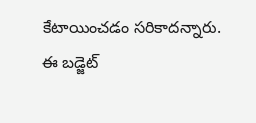కేటాయించడం సరికాదన్నారు. ఈ బడ్జెట్‌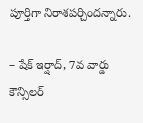పూర్తిగా నిరాశపర్చిందన్నారు.

– షేక్‌ ఇర్షాద్‌, 7వ వార్డు కౌన్సిలర్‌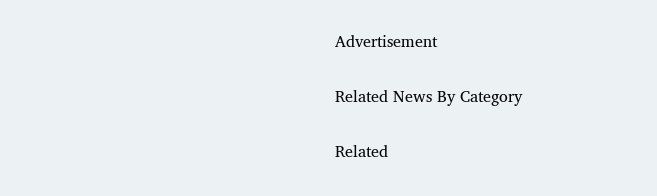Advertisement

Related News By Category

Related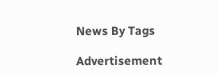News By Tags

Advertisement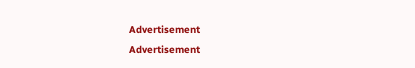Advertisement
Advertisement